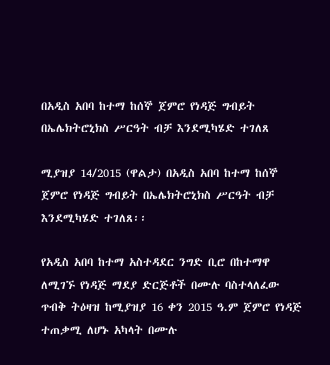በአዲስ አበባ ከተማ ከሰኞ ጀምሮ የነዳጅ ግብይት በኤሌክትሮኒክስ ሥርዓት ብቻ እንደሚካሄድ ተገለጸ

ሚያዝያ 14/2015 (ዋልታ) በአዲስ አበባ ከተማ ከሰኞ ጀምሮ የነዳጅ ግብይት በኤሌክትሮኒክስ ሥርዓት ብቻ እንደሚካሄድ ተገለጸ፡፡

የአዲስ አበባ ከተማ አስተዳደር ንግድ ቢሮ በከተማዋ ለሚገኙ የነዳጅ ማደያ ድርጅቶች በሙሉ ባስተላለፈው ጥብቅ ትዕዛዝ ከሚያዝያ 16 ቀን 2015 ዓ.ም ጀምሮ የነዳጅ ተጠቃሚ ለሆኑ አካላት በሙሉ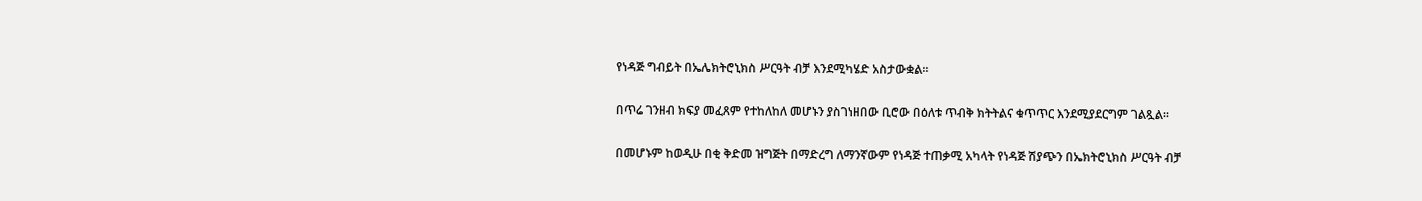የነዳጅ ግብይት በኤሌክትሮኒክስ ሥርዓት ብቻ እንደሚካሄድ አስታውቋል፡፡

በጥሬ ገንዘብ ክፍያ መፈጸም የተከለከለ መሆኑን ያስገነዘበው ቢሮው በዕለቱ ጥብቅ ክትትልና ቁጥጥር እንደሚያደርግም ገልጿል፡፡

በመሆኑም ከወዲሁ በቂ ቅድመ ዝግጅት በማድረግ ለማንኛውም የነዳጅ ተጠቃሚ አካላት የነዳጅ ሽያጭን በኤክትሮኒክስ ሥርዓት ብቻ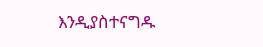እንዲያስተናግዱ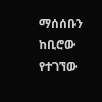ማሰሰቡን ከቢሮው የተገኘው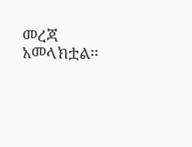መረጃ አመላክቷል፡፡